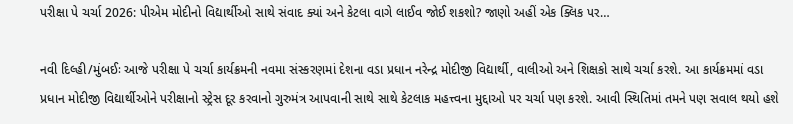પરીક્ષા પે ચર્ચા 2026: પીએમ મોદીનો વિદ્યાર્થીઓ સાથે સંવાદ ક્યાં અને કેટલા વાગે લાઈવ જોઈ શકશો? જાણો અહીં એક ક્લિક પર…

નવી દિલ્હી/મુંબઈઃ આજે પરીક્ષા પે ચર્ચા કાર્યક્રમની નવમા સંસ્કરણમાં દેશના વડા પ્રધાન નરેન્દ્ર મોદીજી વિદ્યાર્થી, વાલીઓ અને શિક્ષકો સાથે ચર્ચા કરશે. આ કાર્યક્રમમાં વડા પ્રધાન મોદીજી વિદ્યાર્થીઓને પરીક્ષાનો સ્ટ્રેસ દૂર કરવાનો ગુરુમંત્ર આપવાની સાથે સાથે કેટલાક મહત્ત્વના મુદ્દાઓ પર ચર્ચા પણ કરશે. આવી સ્થિતિમાં તમને પણ સવાલ થયો હશે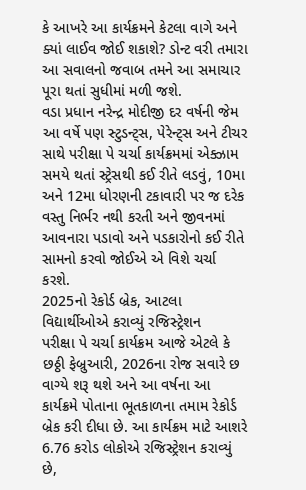કે આખરે આ કાર્યક્રમને કેટલા વાગે અને ક્યાં લાઈવ જોઈ શકાશે? ડોન્ટ વરી તમારા આ સવાલનો જવાબ તમને આ સમાચાર પૂરા થતાં સુધીમાં મળી જશે.
વડા પ્રધાન નરેન્દ્ર મોદીજી દર વર્ષની જેમ આ વર્ષે પણ સ્ટુડન્ટ્સ, પેરેન્ટ્સ અને ટીચર સાથે પરીક્ષા પે ચર્ચા કાર્યક્રમમાં એક્ઝામ સમયે થતાં સ્ટ્રેસથી કઈ રીતે લડવું, 10મા અને 12મા ધોરણની ટકાવારી પર જ દરેક વસ્તુ નિર્ભર નથી કરતી અને જીવનમાં આવનારા પડાવો અને પડકારોનો કઈ રીતે સામનો કરવો જોઈએ એ વિશે ચર્ચા કરશે.
2025નો રેકોર્ડ બ્રેક, આટલા વિદ્યાર્થીઓએ કરાવ્યું રજિસ્ટ્રેશન
પરીક્ષા પે ચર્ચા કાર્યક્રમ આજે એટલે કે છઠ્ઠી ફેબ્રુઆરી, 2026ના રોજ સવારે છ વાગ્યે શરૂ થશે અને આ વર્ષના આ કાર્યક્રમે પોતાના ભૂતકાળના તમામ રેકોર્ડ બ્રેક કરી દીધા છે. આ કાર્યક્રમ માટે આશરે 6.76 કરોડ લોકોએ રજિસ્ટ્રેશન કરાવ્યું છે,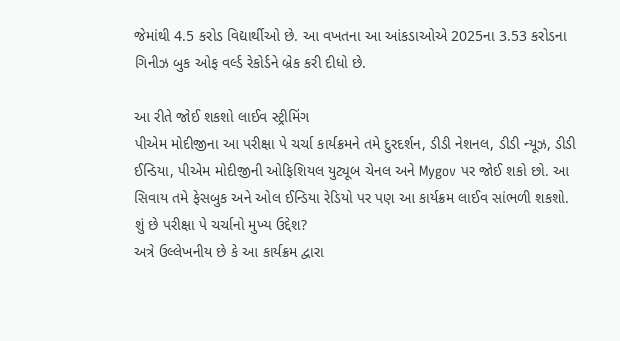જેમાંથી 4.5 કરોડ વિદ્યાર્થીઓ છે. આ વખતના આ આંકડાઓએ 2025ના 3.53 કરોડના ગિનીઝ બુક ઓફ વર્લ્ડ રેકોર્ડને બ્રેક કરી દીધો છે.

આ રીતે જોઈ શકશો લાઈવ સ્ટ્રીમિંગ
પીએમ મોદીજીના આ પરીક્ષા પે ચર્ચા કાર્યક્રમને તમે દુરદર્શન, ડીડી નેશનલ, ડીડી ન્યૂઝ, ડીડી ઈન્ડિયા, પીએમ મોદીજીની ઓફિશિયલ યુટ્યૂબ ચેનલ અને Mygov પર જોઈ શકો છો. આ સિવાય તમે ફેસબુક અને ઓલ ઈન્ડિયા રેડિયો પર પણ આ કાર્યક્રમ લાઈવ સાંભળી શકશો.
શું છે પરીક્ષા પે ચર્ચાનો મુખ્ય ઉદ્દેશ?
અત્રે ઉલ્લેખનીય છે કે આ કાર્યક્રમ દ્વારા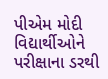પીએમ મોદી વિદ્યાર્થીઓને પરીક્ષાના ડરથી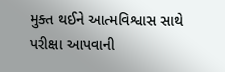મુક્ત થઈને આત્મવિશ્વાસ સાથે પરીક્ષા આપવાની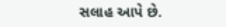સલાહ આપે છે.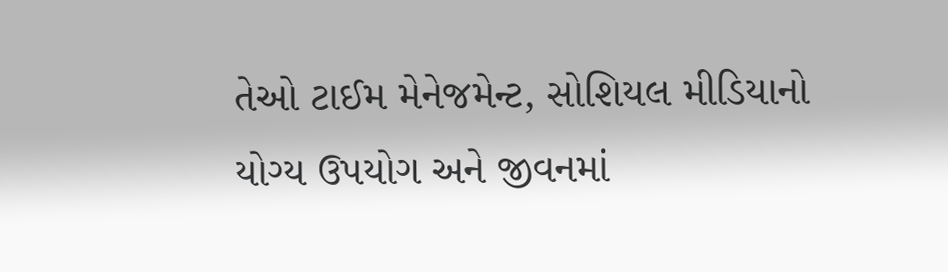તેઓ ટાઈમ મેનેજમેન્ટ, સોશિયલ મીડિયાનો યોગ્ય ઉપયોગ અને જીવનમાં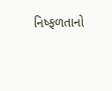નિષ્ફળતાનો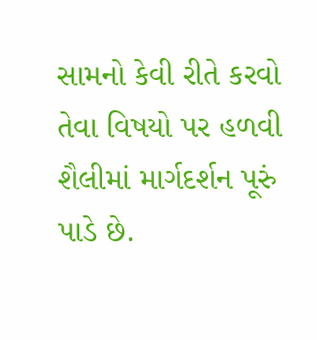સામનો કેવી રીતે કરવો તેવા વિષયો પર હળવી શૈલીમાં માર્ગદર્શન પૂરું પાડે છે.